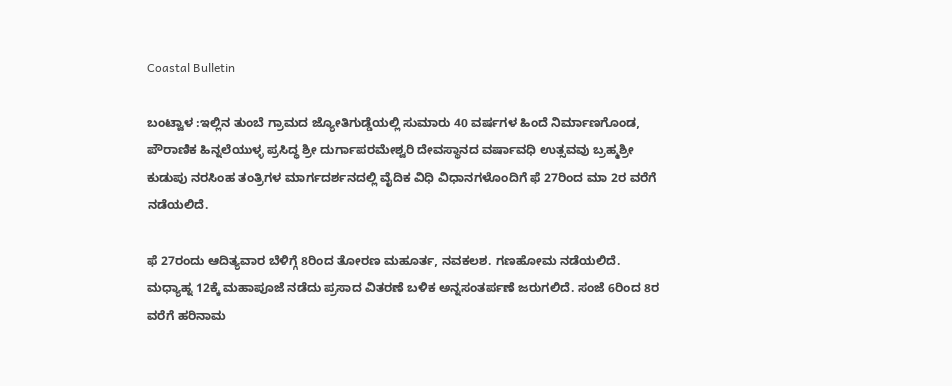Coastal Bulletin

ಬಂಟ್ವಾಳ :ಇಲ್ಲಿನ ತುಂಬೆ ಗ್ರಾಮದ ಜ್ಯೋತಿಗುಡ್ಡೆಯಲ್ಲಿ ಸುಮಾರು 40 ವರ್ಷಗಳ ಹಿಂದೆ ನಿರ್ಮಾಣಗೊಂಡ, ಪೌರಾಣಿಕ ಹಿನ್ನಲೆಯುಳ್ಳ ಪ್ರಸಿದ್ಧ ಶ್ರೀ ದುರ್ಗಾಪರಮೇಶ್ವರಿ ದೇವಸ್ಥಾನದ ವರ್ಷಾವಧಿ ಉತ್ಸವವು ಬ್ರಹ್ಮಶ್ರೀ ಕುಡುಪು ನರಸಿಂಹ ತಂತ್ರಿಗಳ ಮಾರ್ಗದರ್ಶನದಲ್ಲಿ ವೈದಿಕ ವಿಧಿ ವಿಧಾನಗಳೊಂದಿಗೆ ಫೆ 27ರಿಂದ ಮಾ 2ರ ವರೆಗೆ ನಡೆಯಲಿದೆ.

ಫೆ 27ರಂದು ಆದಿತ್ಯವಾರ ಬೆಳಿಗ್ಗೆ 8ರಿಂದ ತೋರಣ ಮಹೂರ್ತ, ನವಕಲಶ. ಗಣಹೋಮ ನಡೆಯಲಿದೆ. ಮಧ್ಯಾಹ್ನ 12ಕ್ಕೆ ಮಹಾಪೂಜೆ ನಡೆದು ಪ್ರಸಾದ ವಿತರಣೆ ಬಳಿಕ ಅನ್ನಸಂತರ್ಪಣೆ ಜರುಗಲಿದೆ. ಸಂಜೆ 6ರಿಂದ 8ರ ವರೆಗೆ ಹರಿನಾಮ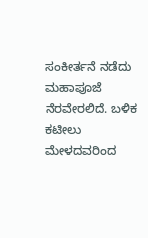ಸಂಕೀರ್ತನೆ ನಡೆದು ಮಹಾಪೂಜೆ ನೆರವೇರಲಿದೆ. ಬಳಿಕ ಕಟೀಲು ಮೇಳದವರಿಂದ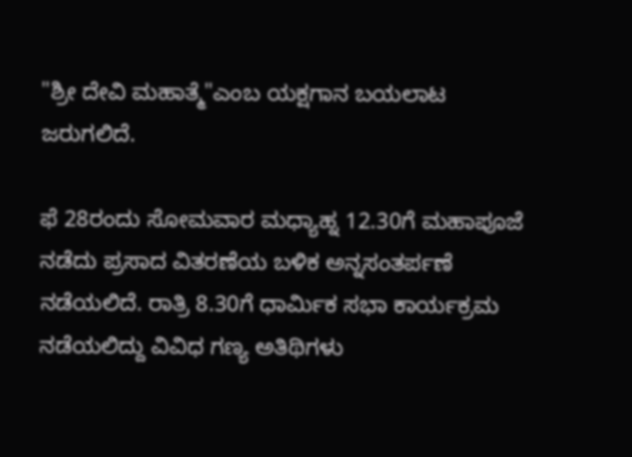"ಶ್ರೀ ದೇವಿ ಮಹಾತ್ಮೆ"ಎಂಬ ಯಕ್ಷಗಾನ ಬಯಲಾಟ ಜರುಗಲಿದೆ.

ಫೆ 28ರಂದು ಸೋಮವಾರ ಮಧ್ಯಾಹ್ನ 12.30ಗೆ ಮಹಾಪೂಜೆ ನಡೆದು ಪ್ರಸಾದ ವಿತರಣೆಯ ಬಳಿಕ ಅನ್ನಸಂತರ್ಪಣೆ ನಡೆಯಲಿದೆ. ರಾತ್ರಿ 8.30ಗೆ ಧಾರ್ಮಿಕ ಸಭಾ ಕಾರ್ಯಕ್ರಮ ನಡೆಯಲಿದ್ದು ವಿವಿಧ ಗಣ್ಯ ಅತಿಥಿಗಳು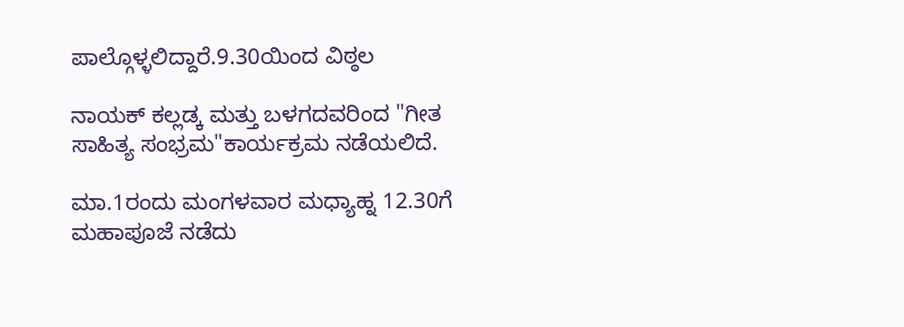ಪಾಲ್ಗೊಳ್ಳಲಿದ್ದಾರೆ.9.30ಯಿಂದ ವಿಠ್ಠಲ

ನಾಯಕ್ ಕಲ್ಲಡ್ಕ ಮತ್ತು ಬಳಗದವರಿಂದ "ಗೀತ ಸಾಹಿತ್ಯ ಸಂಭ್ರಮ"ಕಾರ್ಯಕ್ರಮ ನಡೆಯಲಿದೆ.

ಮಾ.1ರಂದು ಮಂಗಳವಾರ ಮಧ್ಯಾಹ್ನ 12.30ಗೆ ಮಹಾಪೂಜೆ ನಡೆದು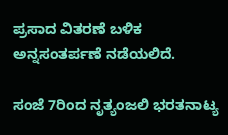ಪ್ರಸಾದ ವಿತರಣೆ ಬಳಿಕ ಅನ್ನಸಂತರ್ಪಣೆ ನಡೆಯಲಿದೆ.

ಸಂಜೆ 7ರಿಂದ ನೃತ್ಯಂಜಲಿ ಭರತನಾಟ್ಯ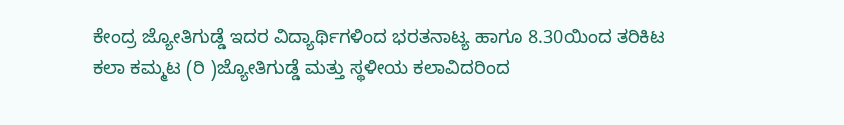ಕೇಂದ್ರ ಜ್ಯೋತಿಗುಡ್ಡೆ ಇದರ ವಿದ್ಯಾರ್ಥಿಗಳಿಂದ ಭರತನಾಟ್ಯ ಹಾಗೂ 8.30ಯಿಂದ ತರಿಕಿಟ ಕಲಾ ಕಮ್ಮಟ (ರಿ )ಜ್ಯೋತಿಗುಡ್ಡೆ ಮತ್ತು ಸ್ಥಳೀಯ ಕಲಾವಿದರಿಂದ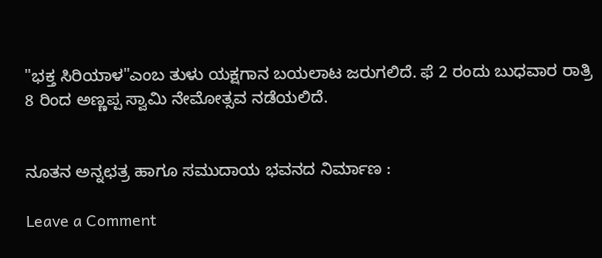"ಭಕ್ತ ಸಿರಿಯಾಳ"ಎಂಬ ತುಳು ಯಕ್ಷಗಾನ ಬಯಲಾಟ ಜರುಗಲಿದೆ. ಫೆ 2 ರಂದು ಬುಧವಾರ ರಾತ್ರಿ 8 ರಿಂದ ಅಣ್ಣಪ್ಪ ಸ್ವಾಮಿ ನೇಮೋತ್ಸವ ನಡೆಯಲಿದೆ.


ನೂತನ ಅನ್ನಛತ್ರ ಹಾಗೂ ಸಮುದಾಯ ಭವನದ ನಿರ್ಮಾಣ :

Leave a Comment